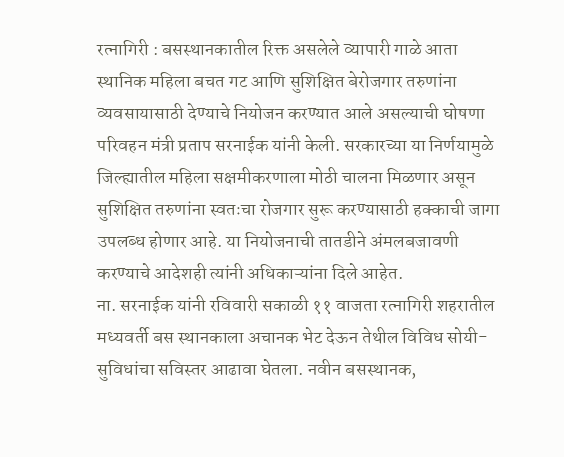रत्नागिरी : बसस्थानकातील रिक्त असलेले व्यापारी गाळे आता स्थानिक महिला बचत गट आणि सुशिक्षित बेरोजगार तरुणांना व्यवसायासाठी देण्याचे नियोजन करण्यात आले असल्याची घोषणा परिवहन मंत्री प्रताप सरनाईक यांनी केली. सरकारच्या या निर्णयामुळे जिल्ह्यातील महिला सक्षमीकरणाला मोठी चालना मिळणार असून सुशिक्षित तरुणांना स्वतःचा रोजगार सुरू करण्यासाठी हक्काची जागा उपलब्ध होणार आहे. या नियोजनाची तातडीने अंमलबजावणी करण्याचे आदेशही त्यांनी अधिकाऱ्यांना दिले आहेत.
ना. सरनाईक यांनी रविवारी सकाळी ११ वाजता रत्नागिरी शहरातील मध्यवर्ती बस स्थानकाला अचानक भेट देऊन तेथील विविध सोयी-सुविधांचा सविस्तर आढावा घेतला. नवीन बसस्थानक,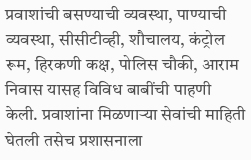प्रवाशांची बसण्याची व्यवस्था, पाण्याची व्यवस्था, सीसीटीव्ही, शौचालय, कंट्रोल रूम, हिरकणी कक्ष, पोलिस चौकी, आराम निवास यासह विविध बाबींची पाहणी केली. प्रवाशांना मिळणाऱ्या सेवांची माहिती घेतली तसेच प्रशासनाला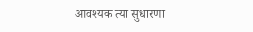आवश्यक त्या सुधारणा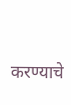करण्याचे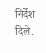निर्देश दिले.